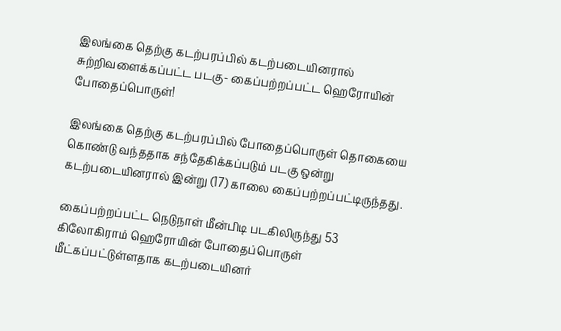இலங்கை தெற்கு கடற்பரப்பில் கடற்படையினரால் சுற்றிவளைக்கப்பட்ட படகு- கைப்பற்றப்பட்ட ஹெரோயின் போதைப்பொருள்!

இலங்கை தெற்கு கடற்பரப்பில் போதைப்பொருள் தொகையை கொண்டு வந்ததாக சந்தேகிக்கப்படும் படகு ஒன்று கடற்படையினரால் இன்று (17) காலை கைப்பற்றப்பட்டிருந்தது.

கைப்பற்றப்பட்ட நெடுநாள் மீன்பிடி படகிலிருந்து 53 கிலோகிராம் ஹெரோயின் போதைப்பொருள் மீட்கப்பட்டுள்ளதாக கடற்படையினர்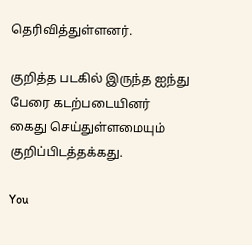தெரிவித்துள்ளனர்.

குறித்த படகில் இருந்த ஐந்து பேரை கடற்படையினர் கைது செய்துள்ளமையும் குறிப்பிடத்தக்கது.

You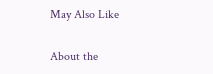May Also Like

About the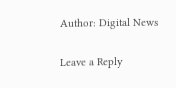Author: Digital News

Leave a Reply